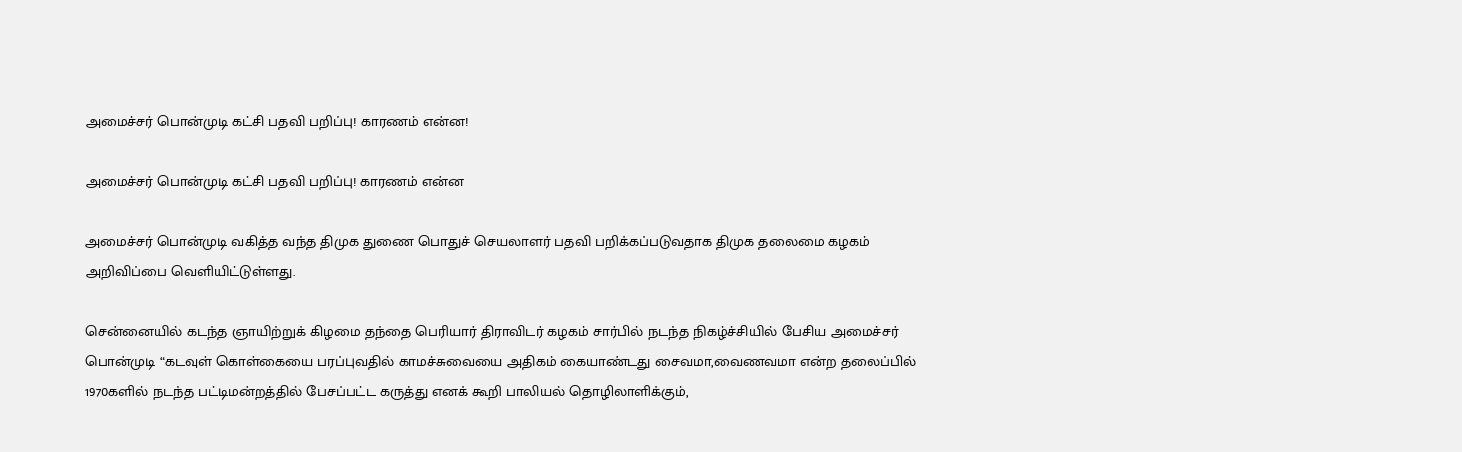அமைச்சர் பொன்முடி கட்சி பதவி பறிப்பு! காரணம் என்ன!

அமைச்சர் பொன்முடி கட்சி பதவி பறிப்பு! காரணம் என்ன

அமைச்சர் பொன்முடி வகித்த வந்த திமுக துணை பொதுச் செயலாளர் பதவி பறிக்கப்படுவதாக திமுக தலைமை கழகம் அறிவிப்பை வெளியிட்டுள்ளது.

சென்னையில் கடந்த ஞாயிற்றுக் கிழமை தந்தை பெரியார் திராவிடர் கழகம் சார்பில் நடந்த நிகழ்ச்சியில் பேசிய அமைச்சர் பொன்முடி “கடவுள் கொள்கையை பரப்புவதில் காமச்சுவையை அதிகம் கையாண்டது சைவமா,வைணவமா என்ற தலைப்பில் 1970களில் நடந்த பட்டிமன்றத்தில் பேசப்பட்ட கருத்து எனக் கூறி பாலியல் தொழிலாளிக்கும்,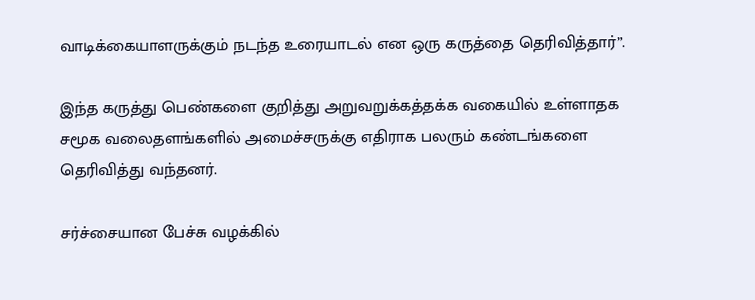வாடிக்கையாளருக்கும் நடந்த உரையாடல் என ஒரு கருத்தை தெரிவித்தார்”.

இந்த கருத்து பெண்களை குறித்து அறுவறுக்கத்தக்க வகையில் உள்ளாதக சமூக வலைதளங்களில் அமைச்சருக்கு எதிராக பலரும் கண்டங்களை தெரிவித்து வந்தனர்.

சர்ச்சையான பேச்சு வழக்கில்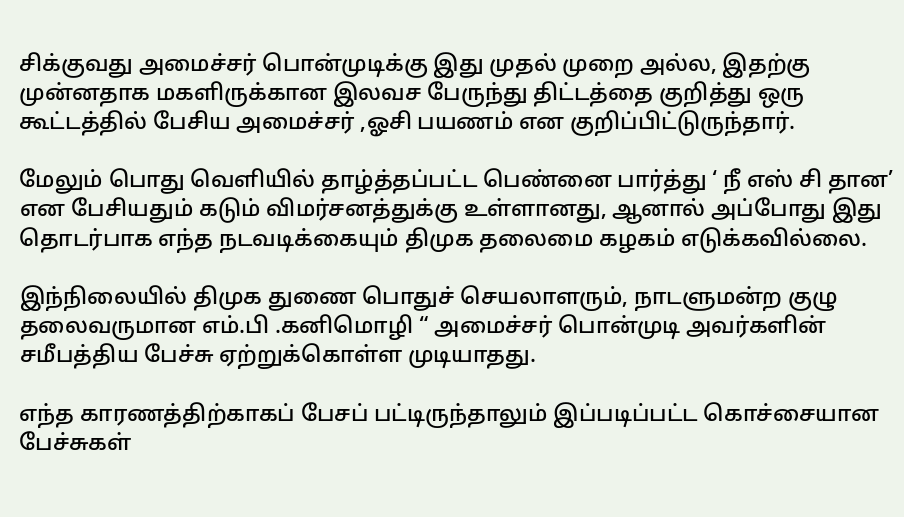சிக்குவது அமைச்சர் பொன்முடிக்கு இது முதல் முறை அல்ல, இதற்கு முன்னதாக மகளிருக்கான இலவச பேருந்து திட்டத்தை குறித்து ஒரு கூட்டத்தில் பேசிய அமைச்சர் ,ஓசி பயணம் என குறிப்பிட்டுருந்தார்.

மேலும் பொது வெளியில் தாழ்த்தப்பட்ட பெண்னை பார்த்து ‘ நீ எஸ் சி தான’ என பேசியதும் கடும் விமர்சனத்துக்கு உள்ளானது, ஆனால் அப்போது இது தொடர்பாக எந்த நடவடிக்கையும் திமுக தலைமை கழகம் எடுக்கவில்லை.

இந்நிலையில் திமுக துணை பொதுச் செயலாளரும், நாடளுமன்ற குழு தலைவருமான எம்.பி .கனிமொழி “ அமைச்சர் பொன்முடி அவர்களின் சமீபத்திய‌ பேச்சு ஏற்றுக்கொள்ள முடியாதது.

எந்த காரணத்திற்காகப் பேசப் பட்டிருந்தாலும் இப்படிப்பட்ட கொச்சையான பேச்சுகள்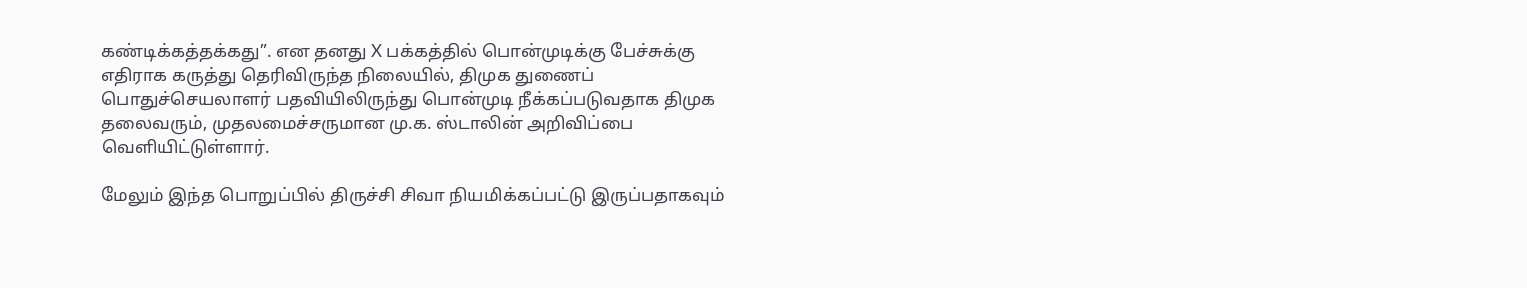கண்டிக்கத்தக்கது”. என தனது X பக்கத்தில் பொன்முடிக்கு பேச்சுக்கு எதிராக கருத்து தெரிவிருந்த நிலையில், திமுக துணைப் பொதுச்செயலாளர் பதவியிலிருந்து பொன்முடி நீக்கப்படுவதாக திமுக தலைவரும், முதலமைச்சருமான மு.க. ஸ்டாலின் அறிவிப்பை வெளியிட்டுள்ளார்.

மேலும் இந்த பொறுப்பில் திருச்சி சிவா நியமிக்கப்பட்டு இருப்பதாகவும்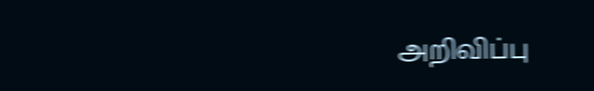அறிவிப்பு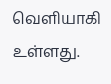வெளியாகி உள்ளது.